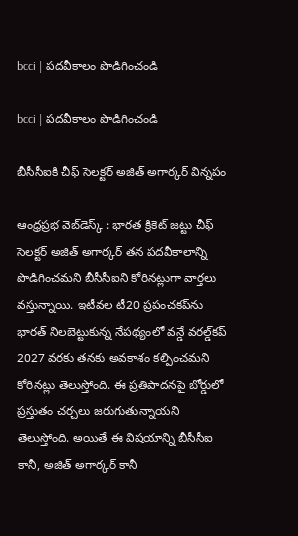bcci | ప‌ద‌వీకాలం పొడిగించండి

bcci | ప‌ద‌వీకాలం పొడిగించండి

బీసీసీఐకి చీఫ్‌ సెలక్టర్‌ అజిత్‌ అగార్కర్ విన్న‌పం

ఆంధ్ర‌ప్ర‌భ వెబ్‌డెస్క్ : భారత క్రికెట్‌ జట్టు చీఫ్‌ సెలక్టర్‌ అజిత్‌ అగార్కర్ తన పదవీకాలాన్ని పొడిగించమని బీసీసీఐని కోరినట్లుగా వార్తలు వస్తున్నాయి. ఇటీవల టీ20 ప్రపంచకప్‌ను భారత్ నిలబెట్టుకున్న నేపథ్యంలో వన్డే వరల్డ్‌కప్‌ 2027 వరకు తనకు అవకాశం కల్పించమని కోరిన‌ట్లు తెలుస్తోంది. ఈ ప్రతిపాదనపై బోర్డులో ప్రస్తుతం చర్చలు జరుగుతున్నాయని తెలుస్తోంది. అయితే ఈ విషయాన్ని బీసీసీఐ కానీ, అజిత్‌ అగార్కర్‌ కానీ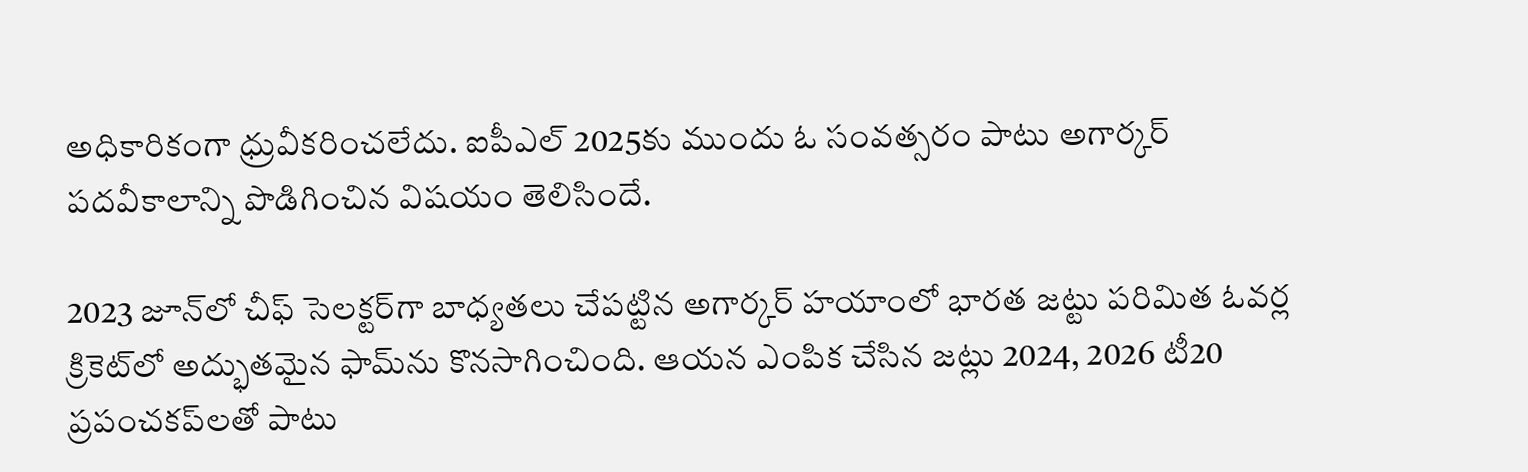అధికారికంగా ధ్రువీకరించలేదు. ఐపీఎల్‌ 2025కు ముందు ఓ సంవత్సరం పాటు అగార్కర్‌ పదవీకాలాన్ని పొడిగించిన విషయం తెలిసిందే.

2023 జూన్‌లో చీఫ్ సెలక్టర్‌గా బాధ్యతలు చేపట్టిన అగార్కర్ హయాంలో భారత జట్టు పరిమిత ఓవర్ల క్రికెట్‌లో అద్భుతమైన ఫామ్‌ను కొనసాగించింది. ఆయన ఎంపిక చేసిన జట్లు 2024, 2026 టీ20 ప్రపంచకప్‌లతో పాటు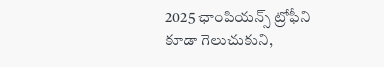2025 ఛాంపియన్స్ ట్రోఫీని కూడా గెలుచుకుని,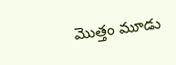మొత్తం మూడు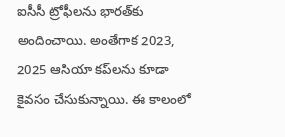ఐసీసీ ట్రోఫీలను భారత్‌కు అందించాయి. అంతేగాక 2023, 2025 ఆసియా కప్‌లను కూడా కైవసం చేసుకున్నాయి. ఈ కాలంలో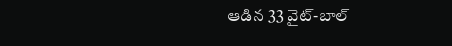ఆడిన 33 వైట్-బాల్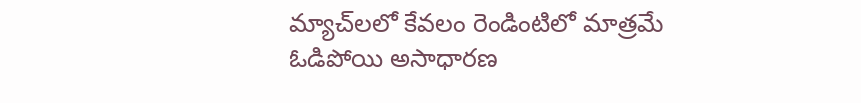మ్యాచ్‌లలో కేవలం రెండింటిలో మాత్రమే ఓడిపోయి అసాధారణ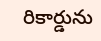రికార్డును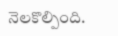నెలకొల్పింది.